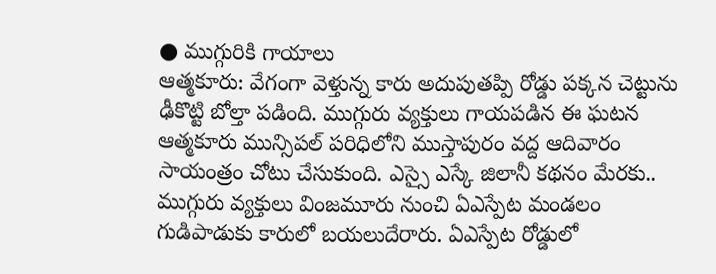● ముగ్గురికి గాయాలు
ఆత్మకూరు: వేగంగా వెళ్తున్న కారు అదుపుతప్పి రోడ్డు పక్కన చెట్టును ఢీకొట్టి బోల్తా పడింది. ముగ్గురు వ్యక్తులు గాయపడిన ఈ ఘటన ఆత్మకూరు మున్సిపల్ పరిధిలోని ముస్తాపురం వద్ద ఆదివారం సాయంత్రం చోటు చేసుకుంది. ఎస్సై ఎస్కే జిలానీ కథనం మేరకు.. ముగ్గురు వ్యక్తులు వింజమూరు నుంచి ఏఎస్పేట మండలం గుడిపాడుకు కారులో బయలుదేరారు. ఏఎస్పేట రోడ్డులో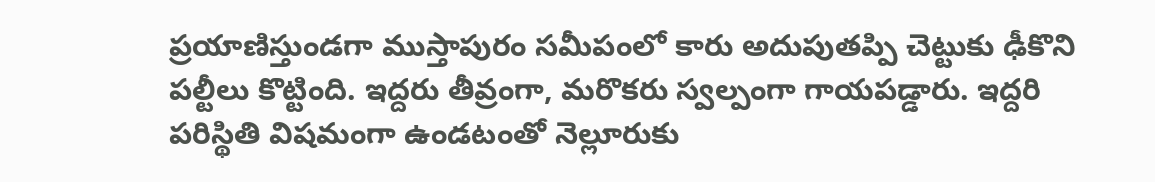ప్రయాణిస్తుండగా ముస్తాపురం సమీపంలో కారు అదుపుతప్పి చెట్టుకు ఢీకొని పల్టీలు కొట్టింది. ఇద్దరు తీవ్రంగా, మరొకరు స్వల్పంగా గాయపడ్డారు. ఇద్దరి పరిస్థితి విషమంగా ఉండటంతో నెల్లూరుకు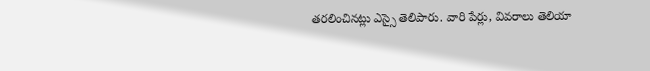తరలించినట్లు ఎస్సై తెలిపారు. వారి పేర్లు, వివరాలు తెలియా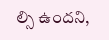ల్సి ఉందని,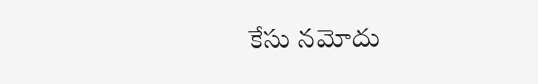కేసు నమోదు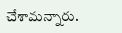చేశామన్నారు.